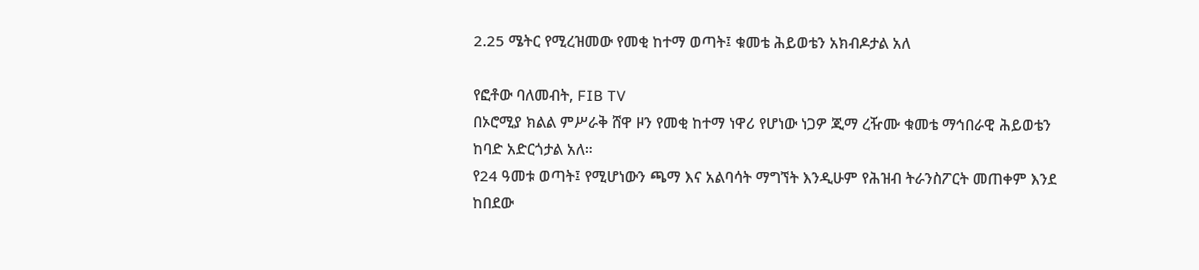2.25 ሜትር የሚረዝመው የመቂ ከተማ ወጣት፤ ቁመቴ ሕይወቴን አክብዶታል አለ

የፎቶው ባለመብት, FIB TV
በኦሮሚያ ክልል ምሥራቅ ሸዋ ዞን የመቂ ከተማ ነዋሪ የሆነው ነጋዎ ጂማ ረዥሙ ቁመቴ ማኅበራዊ ሕይወቴን ከባድ አድርጎታል አለ።
የ24 ዓመቱ ወጣት፤ የሚሆነውን ጫማ እና አልባሳት ማግኘት እንዲሁም የሕዝብ ትራንስፖርት መጠቀም እንደ ከበደው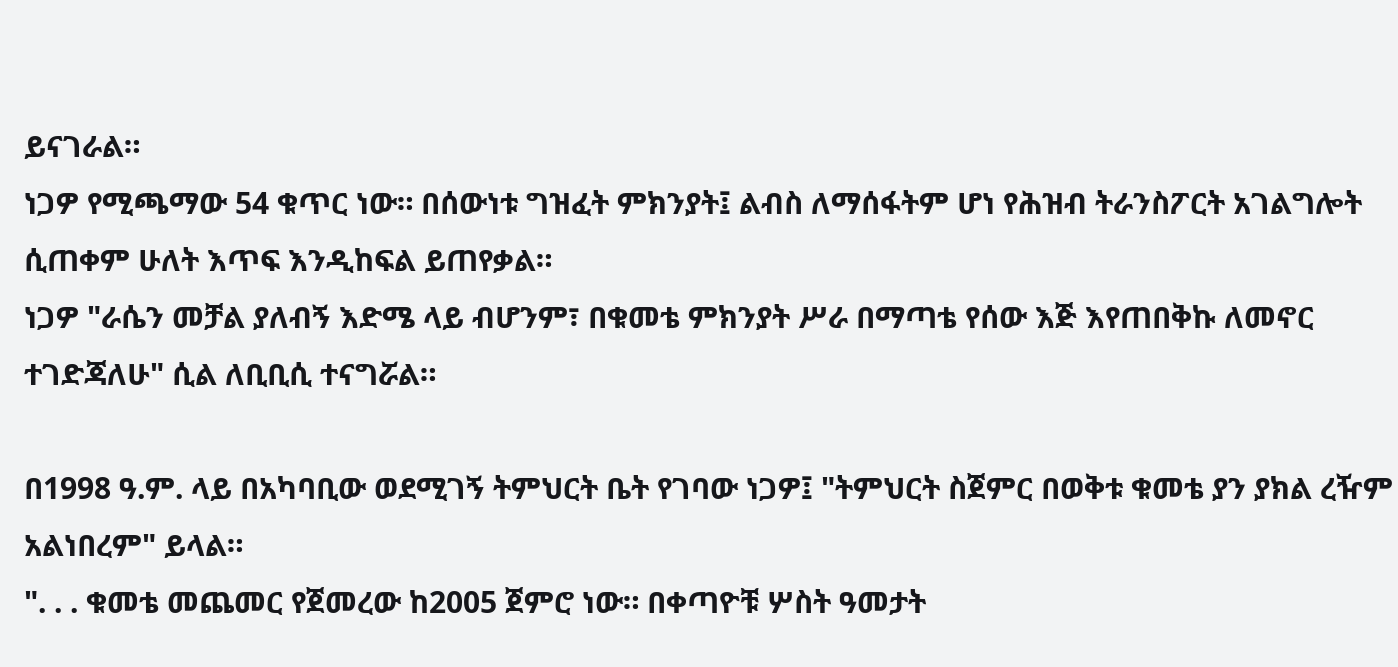ይናገራል።
ነጋዎ የሚጫማው 54 ቁጥር ነው። በሰውነቱ ግዝፈት ምክንያት፤ ልብስ ለማሰፋትም ሆነ የሕዝብ ትራንስፖርት አገልግሎት ሲጠቀም ሁለት እጥፍ እንዲከፍል ይጠየቃል።
ነጋዎ "ራሴን መቻል ያለብኝ እድሜ ላይ ብሆንም፣ በቁመቴ ምክንያት ሥራ በማጣቴ የሰው እጅ እየጠበቅኩ ለመኖር ተገድጃለሁ" ሲል ለቢቢሲ ተናግሯል።

በ1998 ዓ.ም. ላይ በአካባቢው ወደሚገኝ ትምህርት ቤት የገባው ነጋዎ፤ "ትምህርት ስጀምር በወቅቱ ቁመቴ ያን ያክል ረዥም አልነበረም" ይላል።
". . . ቁመቴ መጨመር የጀመረው ከ2005 ጀምሮ ነው። በቀጣዮቹ ሦስት ዓመታት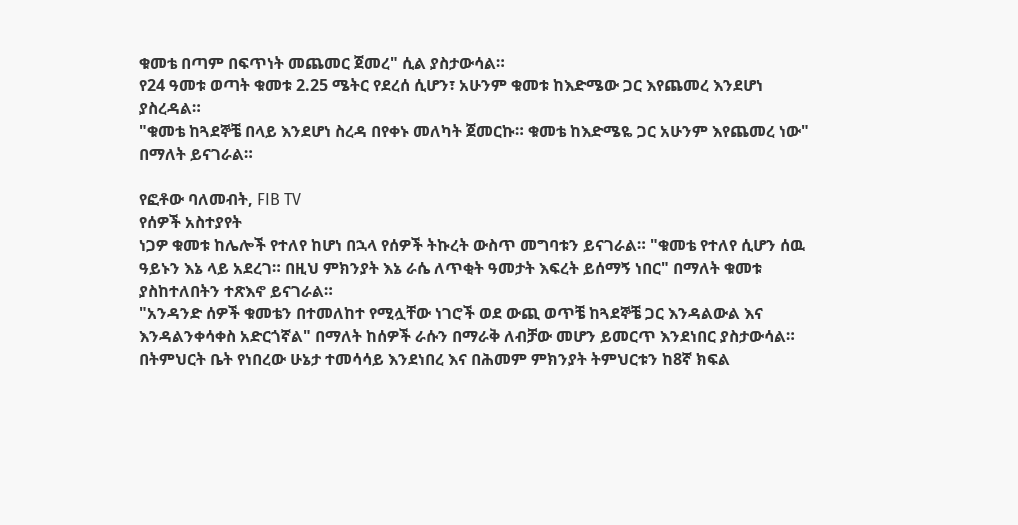ቁመቴ በጣም በፍጥነት መጨመር ጀመረ" ሲል ያስታውሳል።
የ24 ዓመቱ ወጣት ቁመቱ 2.25 ሜትር የደረሰ ሲሆን፣ አሁንም ቁመቱ ከእድሜው ጋር እየጨመረ እንደሆነ ያስረዳል።
"ቁመቴ ከጓደኞቼ በላይ እንደሆነ ስረዳ በየቀኑ መለካት ጀመርኩ። ቁመቴ ከእድሜዬ ጋር አሁንም እየጨመረ ነው" በማለት ይናገራል።

የፎቶው ባለመብት, FIB TV
የሰዎች አስተያየት
ነጋዎ ቁመቱ ከሌሎች የተለየ ከሆነ በኋላ የሰዎች ትኩረት ውስጥ መግባቱን ይናገራል። "ቁመቴ የተለየ ሲሆን ሰዉ ዓይኑን እኔ ላይ አደረገ። በዚህ ምክንያት እኔ ራሴ ለጥቂት ዓመታት እፍረት ይሰማኝ ነበር" በማለት ቁመቱ ያስከተለበትን ተጽእኖ ይናገራል።
"አንዳንድ ሰዎች ቁመቴን በተመለከተ የሚሏቸው ነገሮች ወደ ውጪ ወጥቼ ከጓደኞቼ ጋር እንዳልውል እና እንዳልንቀሳቀስ አድርጎኛል" በማለት ከሰዎች ራሱን በማራቅ ለብቻው መሆን ይመርጥ እንደነበር ያስታውሳል።
በትምህርት ቤት የነበረው ሁኔታ ተመሳሳይ እንደነበረ እና በሕመም ምክንያት ትምህርቱን ከ8ኛ ክፍል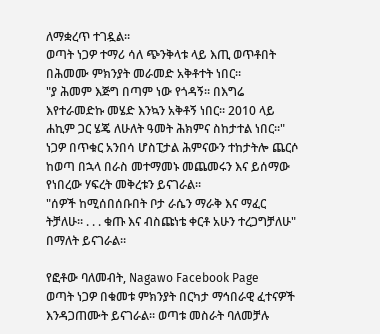ለማቋረጥ ተገዷል።
ወጣት ነጋዎ ተማሪ ሳለ ጭንቅላቱ ላይ እጢ ወጥቶበት በሕመሙ ምክንያት መራመድ አቅቶተት ነበር።
"ያ ሕመም እጅግ በጣም ነው የጎዳኝ። በእግሬ እየተራመድኩ መሄድ እንኳን አቅቶኝ ነበር። 2010 ላይ ሐኪም ጋር ሄጄ ለሁለት ዓመት ሕክምና ስከታተል ነበር።"
ነጋዎ በጥቁር አንበሳ ሆስፒታል ሕምናውን ተከታትሎ ጨርሶ ከወጣ በኋላ በራስ መተማመኑ መጨመሩን እና ይሰማው የነበረው ሃፍረት መቅረቱን ይናገራል።
"ሰዎች ከሚሰበሰቡበት ቦታ ራሴን ማራቅ እና ማፈር ትቻለሁ። . . . ቁጡ እና ብስጩነቴ ቀርቶ አሁን ተረጋግቻለሁ" በማለት ይናገራል።

የፎቶው ባለመብት, Nagawo Facebook Page
ወጣት ነጋዎ በቁመቱ ምክንያት በርካታ ማኅበራዊ ፈተናዎች እንዳጋጠሙት ይናገራል። ወጣቱ መስራት ባለመቻሉ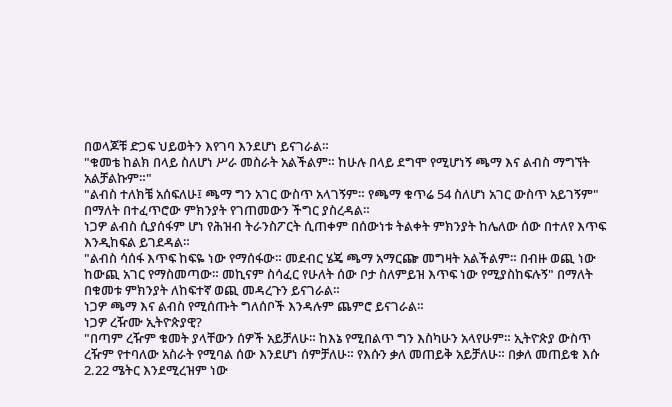በወላጆቹ ድጋፍ ህይወትን እየገባ እንደሆነ ይናገራል።
"ቁመቴ ከልክ በላይ ስለሆነ ሥራ መስራት አልችልም። ከሁሉ በላይ ደግሞ የሚሆነኝ ጫማ እና ልብስ ማግኘት አልቻልኩም።"
"ልብስ ተለክቼ አሰፍለሁ፤ ጫማ ግን አገር ውስጥ አላገኝም። የጫማ ቁጥሬ 54 ስለሆነ አገር ውስጥ አይገኝም" በማለት በተፈጥሮው ምክንያት የገጠመውን ችግር ያስረዳል።
ነጋዎ ልብስ ሲያሰፋም ሆነ የሕዝብ ትራንስፖርት ሲጠቀም በሰውነቱ ትልቀት ምክንያት ከሌለው ሰው በተለየ እጥፍ እንዲከፍል ይገደዳል።
"ልብስ ሳሰፋ እጥፍ ከፍዬ ነው የማሰፋው። መደብር ሄጄ ጫማ አማርጬ መግዛት አልችልም። በብዙ ወጪ ነው ከውጪ አገር የማስመጣው። መኪናም ስሳፈር የሁለት ሰው ቦታ ስለምይዝ እጥፍ ነው የሚያስከፍሉኝ" በማለት በቁመቱ ምክንያት ለከፍተኛ ወጪ መዳረጉን ይናገራል።
ነጋዎ ጫማ እና ልብስ የሚሰጡት ግለሰቦች እንዳሉም ጨምሮ ይናገራል።
ነጋዎ ረዥሙ ኢትዮጵያዊ?
"በጣም ረዥም ቁመት ያላቸውን ሰዎች አይቻለሁ። ከእኔ የሚበልጥ ግን እስካሁን አላየሁም። ኢትዮጵያ ውስጥ ረዥም የተባለው አስራት የሚባል ሰው እንደሆነ ሰምቻለሁ። የእሱን ቃለ መጠይቅ አይቻለሁ። በቃለ መጠይቁ እሱ 2.22 ሜትር እንደሚረዝም ነው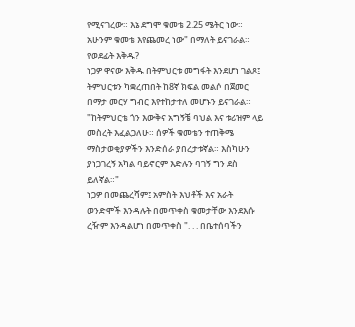የሚናገረው። እኔ ደግሞ ቁመቴ 2.25 ሜትር ነው። አሁንም ቁመቴ እየጨመረ ነው" በማለት ይናገራል።
የወደፊት እቅዱ?
ነጋዎ ዋናው እቅዱ በትምህርቱ መግፋት እንደሆነ ገልጾ፤ ትምህርቱን ካቋረጠበት ከ8ኛ ክፍል መልሶ በጀመር በማታ መርሃ ግብር እየተከታተለ መሆኑን ይናገራል።
"ከትምህርቴ ጎን እውቅና አግኝቼ ባህል እና ቱሪዝም ላይ መስረት እፈልጋለሁ። ሰዎች ቁመቴን ተጠቅሜ ማስታወቂያዎችን እንድሰራ ያበረታቱኛል። እስካሁን ያነጋገረኝ አካል ባይኖርም እድሉን ባገኝ ግን ደስ ይለኛል።"
ነጋዎ በመጨረሻም፤ አምስት እህቶች እና አራት ወንድሞች እንዳሉት በመጥቀስ ቁመታቸው እንደእሱ ረዥም እንዳልሆነ በመጥቀስ ". . . በቤተሰባችን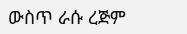ውስጥ ራሱ ረጅም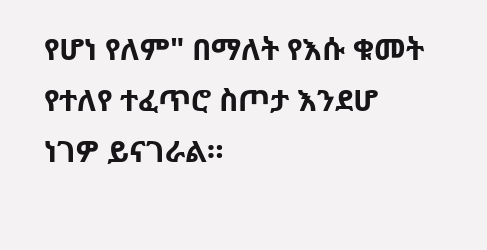የሆነ የለም" በማለት የእሱ ቁመት የተለየ ተፈጥሮ ስጦታ እንደሆ ነገዎ ይናገራል።